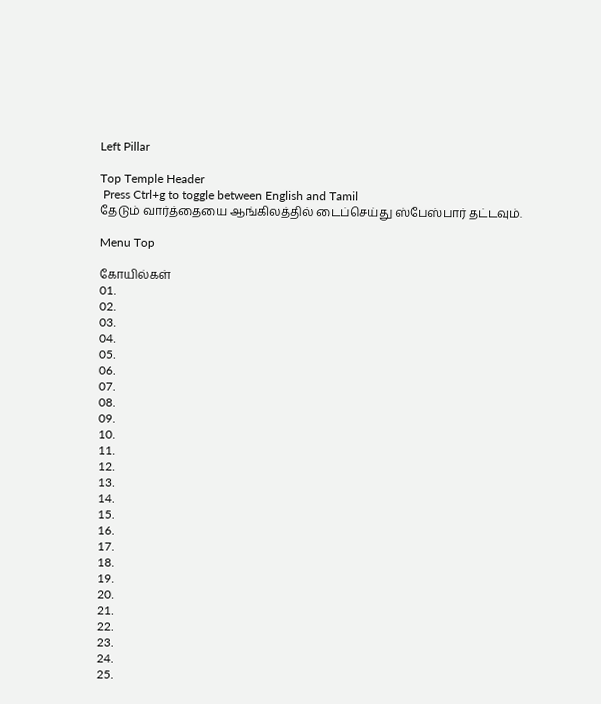Left Pillar

Top Temple Header
 Press Ctrl+g to toggle between English and Tamil
தேடும் வார்த்தையை ஆங்கிலத்தில் டைப்செய்து ஸ்பேஸ்பார் தட்டவும்.

Menu Top

கோயில்கள்
01.
02.
03.
04.
05.
06.
07.
08.
09.
10.
11.
12.
13.
14.
15.
16.
17.
18.
19.
20.
21.
22.
23.
24.
25.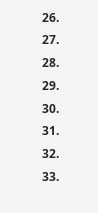26.
27.
28.
29.
30.
31.
32.
33.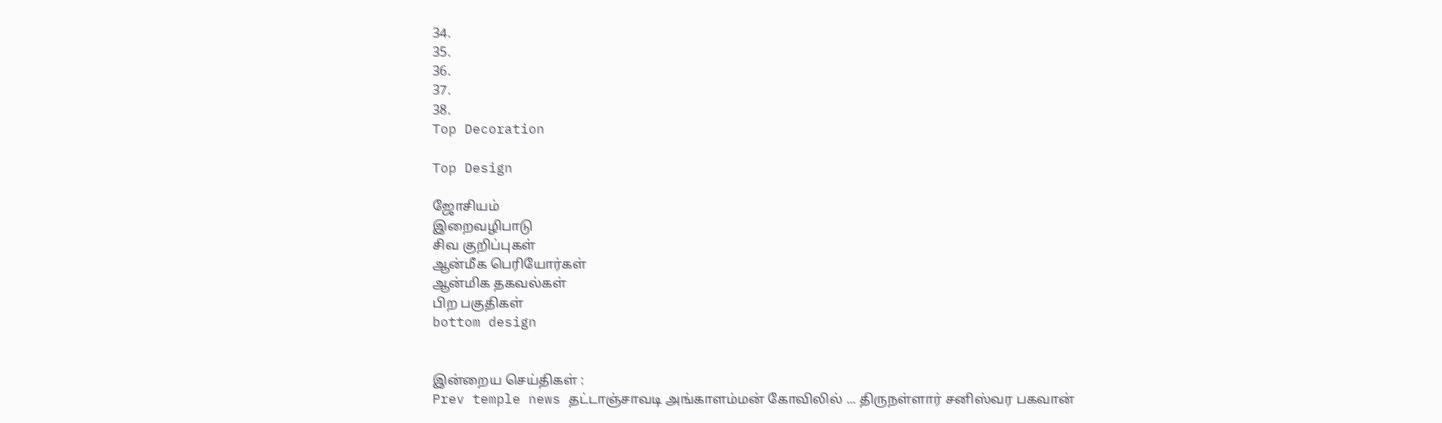34.
35.
36.
37.
38.
Top Decoration

Top Design

ஜோசியம்
இறைவழிபாடு
சிவ குறிப்புகள்
ஆன்மீக பெரியோர்கள்
ஆன்மிக தகவல்கள்
பிற பகுதிகள்
bottom design


இன்றைய செய்திகள் :
Prev temple news தட்டாஞ்சாவடி அங்காளம்மன் கோவிலில் ... திருநள்ளார் சனிஸ்வர பகவான்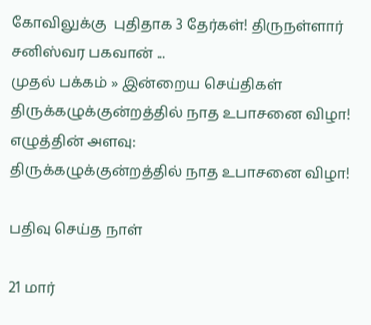கோவிலுக்கு  புதிதாக 3 தேர்கள்! திருநள்ளார் சனிஸ்வர பகவான் ...
முதல் பக்கம் » இன்றைய செய்திகள்
திருக்கழுக்குன்றத்தில் நாத உபாசனை விழா!
எழுத்தின் அளவு:
திருக்கழுக்குன்றத்தில் நாத உபாசனை விழா!

பதிவு செய்த நாள்

21 மார்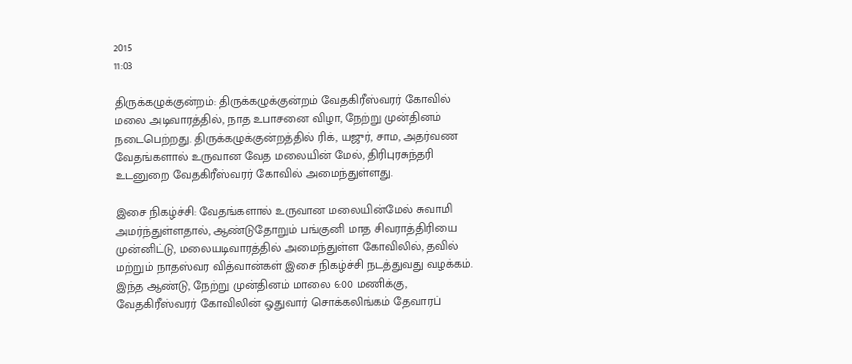2015
11:03

திருக்கழுக்குன்றம்: திருக்கழுக்குன்றம் வேதகிரீஸ்வரர் கோவில் மலை அடிவாரத்தில், நாத உபாசனை விழா, நேற்று முன்தினம் நடைபெற்றது. திருக்கழுக்குன்றத்தில் ரிக், யஜுர், சாம, அதர்வண வேதங்களால் உருவான வேத மலையின் மேல், திரிபுரசுந்தரி உடனுறை வேதகிரீஸ்வரர் கோவில் அமைந்துள்ளது.

இசை நிகழ்ச்சி: வேதங்களால் உருவான மலையின்மேல் சுவாமி அமர்ந்துள்ளதால், ஆண்டுதோறும் பங்குனி மாத சிவராத்திரியை முன்னிட்டு, மலையடிவாரத்தில் அமைந்துள்ள கோவிலில், தவில் மற்றும் நாதஸ்வர வித்வான்கள் இசை நிகழ்ச்சி நடத்துவது வழக்கம். இந்த ஆண்டு, நேற்று முன்தினம் மாலை 6:00 மணிக்கு, வேதகிரீஸ்வரர் கோவிலின் ஓதுவார் சொக்கலிங்கம் தேவாரப்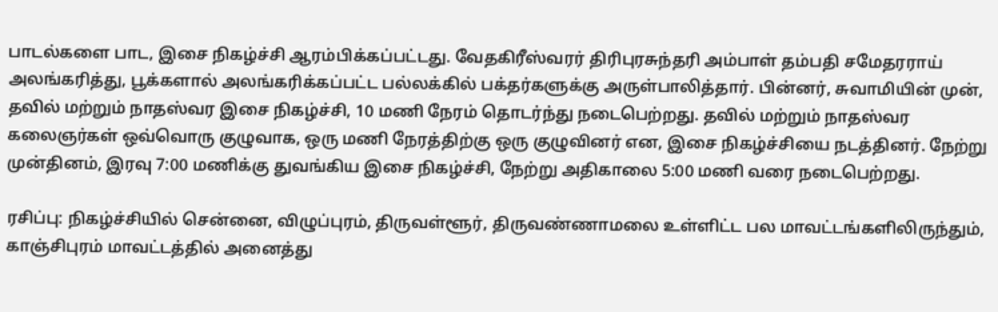பாடல்களை பாட, இசை நிகழ்ச்சி ஆரம்பிக்கப்பட்டது. வேதகிரீஸ்வரர் திரிபுரசுந்தரி அம்பாள் தம்பதி சமேதரராய் அலங்கரித்து, பூக்களால் அலங்கரிக்கப்பட்ட பல்லக்கில் பக்தர்களுக்கு அருள்பாலித்தார். பின்னர், சுவாமியின் முன், தவில் மற்றும் நாதஸ்வர இசை நிகழ்ச்சி, 10 மணி நேரம் தொடர்ந்து நடைபெற்றது. தவில் மற்றும் நாதஸ்வர கலைஞர்கள் ஒவ்வொரு குழுவாக, ஒரு மணி நேரத்திற்கு ஒரு குழுவினர் என, இசை நிகழ்ச்சியை நடத்தினர். நேற்று முன்தினம், இரவு 7:00 மணிக்கு துவங்கிய இசை நிகழ்ச்சி, நேற்று அதிகாலை 5:00 மணி வரை நடைபெற்றது.

ரசிப்பு: நிகழ்ச்சியில் சென்னை, விழுப்புரம், திருவள்ளூர், திருவண்ணாமலை உள்ளிட்ட பல மாவட்டங்களிலிருந்தும், காஞ்சிபுரம் மாவட்டத்தில் அனைத்து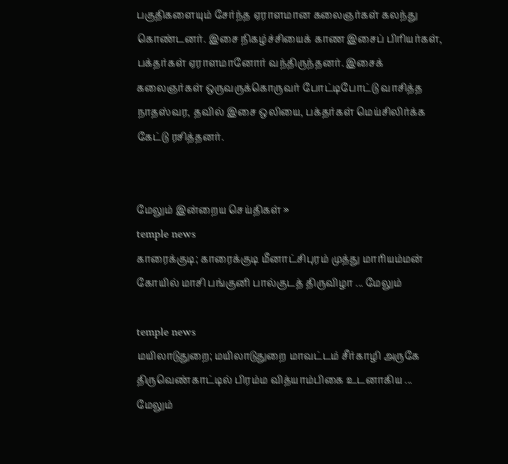பகுதிகளையும் சேர்ந்த ஏராளமான கலைஞர்கள் கலந்து கொண்டனர். இசை நிகழ்ச்சியைக் காண இசைப் பிரியர்கள், பக்தர்கள் ஏராளமானோர் வந்திருந்தனர். இசைக் கலைஞர்கள் ஒருவருக்கொருவர் போட்டிபோட்டு வாசித்த நாதஸ்வர, தவில் இசை ஒலியை, பக்தர்கள் மெய்சிலிர்க்க கேட்டு ரசித்தனர்.


மேலும் இன்றைய செய்திகள் »
temple news
காரைக்குடி; காரைக்குடி மீனாட்சிபுரம் முத்து மாரியம்மன் கோயில் மாசி பங்குனி பால்குடத் திருவிழா ... மேலும்

temple news
மயிலாடுதுறை; மயிலாடுதுறை மாவட்டம் சீர்காழி அருகே திருவெண்காட்டில் பிரம்ம வித்யாம்பிகை உடனாகிய ... மேலும்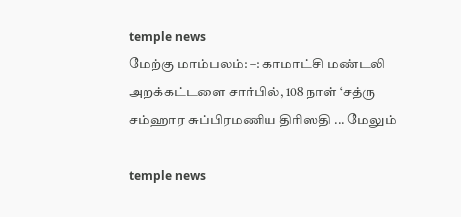temple news
மேற்கு மாம்பலம்: –: காமாட்சி மண்டலி அறக்கட்டளை சார்பில், 108 நாள் ‘சத்ரு சம்ஹார சுப்பிரமணிய திரிஸதி ... மேலும்

temple news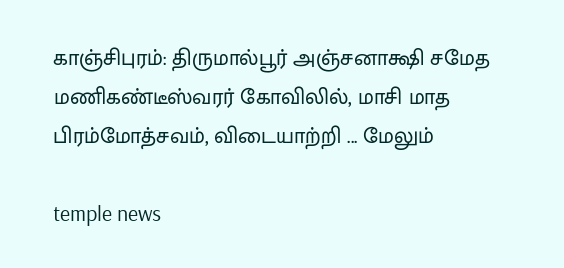காஞ்சிபுரம்: திருமால்பூர் அஞ்சனாக்ஷி சமேத மணிகண்டீஸ்வரர் கோவிலில், மாசி மாத பிரம்மோத்சவம், விடையாற்றி ... மேலும்

temple news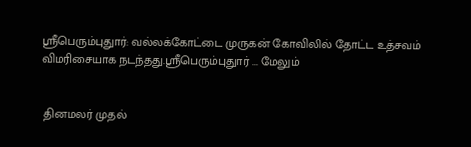ஸ்ரீபெரும்புதுார்: வல்லக்கோட்டை முருகன் கோவிலில் தோட்ட உத்சவம் விமரிசையாக நடந்தது.ஸ்ரீபெரும்புதுார் ... மேலும்


 தினமலர் முதல்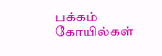பக்கம்   கோயில்கள்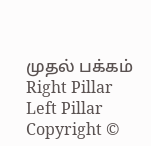முதல் பக்கம்
Right Pillar
Left Pillar
Copyright ©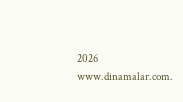2026 www.dinamalar.com.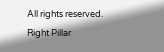All rights reserved.
Right Pillar